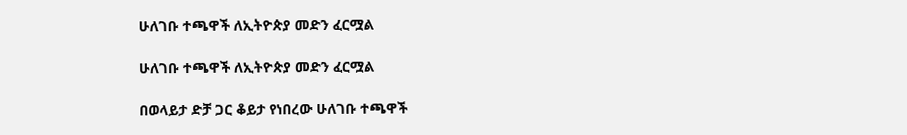ሁለገቡ ተጫዋች ለኢትዮጵያ መድን ፈርሟል

ሁለገቡ ተጫዋች ለኢትዮጵያ መድን ፈርሟል

በወላይታ ድቻ ጋር ቆይታ የነበረው ሁለገቡ ተጫዋች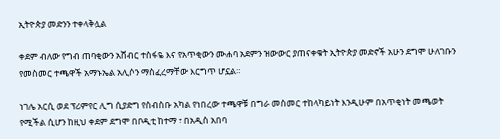ኢትዮጵያ መድንን ተቀላቅሏል

ቀደም ብለው የግብ ጠባቂውን አሸብር ተስፋዬ እና የአጥቂውን ሙሐባ አደምን ዝውውር ያጠናቀቁት ኢትዮጵያ መድኖች አሁን ደግሞ ሁለገቡን የመስመር ተጫዋች አማኑኤል አሊሶን ማስፈረማቸው እርግጥ ሆኗል።

ነገሌ አርሲ ወደ ፕሪምየር ሊግ ሲያድግ የስብስቡ አካል የነበረው ተጫዋቹ በግራ መስመር ተከላካይነት እንዲሁም በአጥቂነት መጫወት የሚችል ሲሆን ከዚህ ቀደም ደግሞ በቦዲቲ ከተማ ፣ በአዲስ አበባ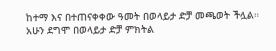ከተማ እና በተጠናቀቀው ዓመት በወላይታ ድቻ መጫወት ችሏል። አሁን ደግሞ በወላይታ ድቻ ምክትል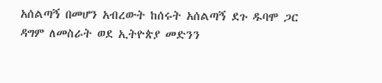አሰልጣኝ በመሆን አብረውት ከሰሩት አሰልጣኝ ደጉ ዱባሞ ጋር ዳግም ለመስራት ወደ ኢትዮጵያ መድንን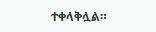ተቀላቅሏል።